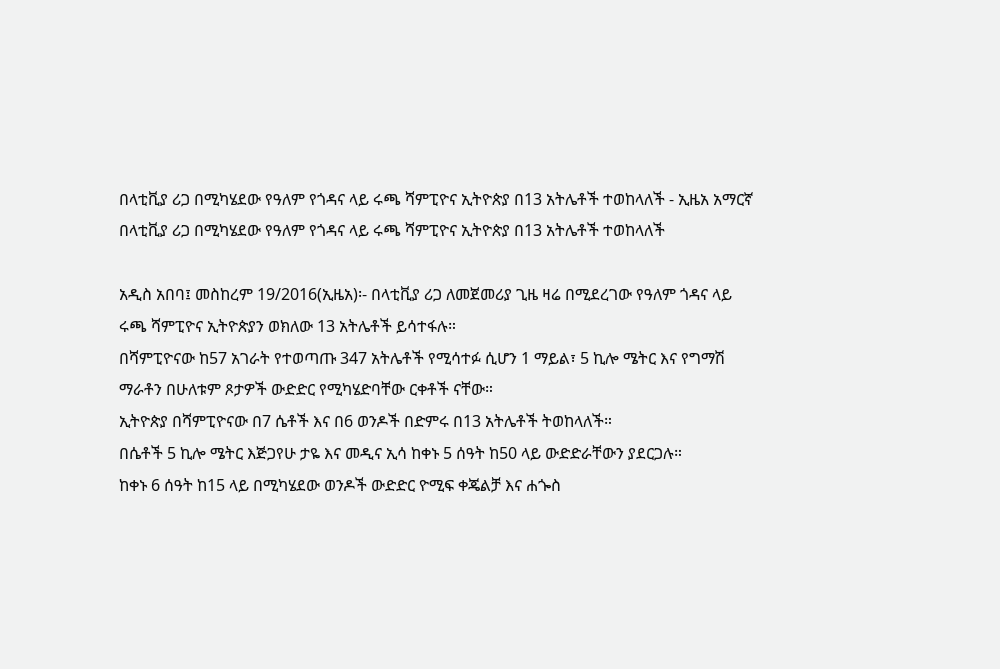በላቲቪያ ሪጋ በሚካሄደው የዓለም የጎዳና ላይ ሩጫ ሻምፒዮና ኢትዮጵያ በ13 አትሌቶች ተወከላለች - ኢዜአ አማርኛ
በላቲቪያ ሪጋ በሚካሄደው የዓለም የጎዳና ላይ ሩጫ ሻምፒዮና ኢትዮጵያ በ13 አትሌቶች ተወከላለች

አዲስ አበባ፤ መስከረም 19/2016(ኢዜአ)፡- በላቲቪያ ሪጋ ለመጀመሪያ ጊዜ ዛሬ በሚደረገው የዓለም ጎዳና ላይ ሩጫ ሻምፒዮና ኢትዮጵያን ወክለው 13 አትሌቶች ይሳተፋሉ።
በሻምፒዮናው ከ57 አገራት የተወጣጡ 347 አትሌቶች የሚሳተፉ ሲሆን 1 ማይል፣ 5 ኪሎ ሜትር እና የግማሽ ማራቶን በሁለቱም ጾታዎች ውድድር የሚካሄድባቸው ርቀቶች ናቸው።
ኢትዮጵያ በሻምፒዮናው በ7 ሴቶች እና በ6 ወንዶች በድምሩ በ13 አትሌቶች ትወከላለች።
በሴቶች 5 ኪሎ ሜትር እጅጋየሁ ታዬ እና መዲና ኢሳ ከቀኑ 5 ሰዓት ከ50 ላይ ውድድራቸውን ያደርጋሉ።
ከቀኑ 6 ሰዓት ከ15 ላይ በሚካሄደው ወንዶች ውድድር ዮሚፍ ቀጄልቻ እና ሐጐስ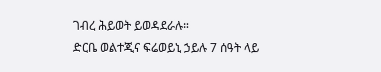ገብረ ሕይወት ይወዳደራሉ።
ድርቤ ወልተጂና ፍሬወይኒ ኃይሉ 7 ሰዓት ላይ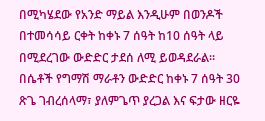በሚካሄደው የአንድ ማይል እንዲሁም በወንዶች በተመሳሳይ ርቀት ከቀኑ 7 ሰዓት ከ10 ሰዓት ላይ በሚደረገው ውድድር ታደሰ ለሚ ይወዳደራል።
በሴቶች የግማሽ ማራቶን ውድድር ከቀኑ 7 ሰዓት 30 ጽጌ ገብረሰላማ፣ ያለምጌጥ ያረጋል እና ፍታው ዘርዬ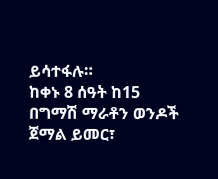ይሳተፋሉ።
ከቀኑ 8 ሰዓት ከ15 በግማሽ ማራቶን ወንዶች ጀማል ይመር፣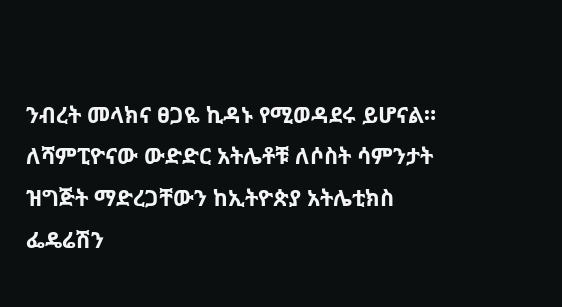ንብረት መላክና ፀጋዬ ኪዳኑ የሚወዳደሩ ይሆናል።
ለሻምፒዮናው ውድድር አትሌቶቹ ለሶስት ሳምንታት ዝግጅት ማድረጋቸውን ከኢትዮጵያ አትሌቲክስ ፌዴሬሽን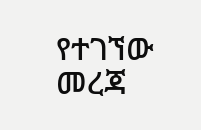የተገኘው መረጃ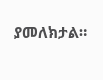ያመለክታል።